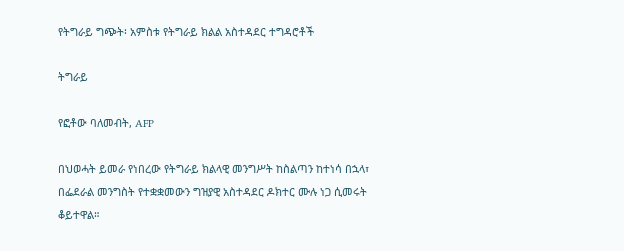የትግራይ ግጭት፡ አምስቱ የትግራይ ክልል አስተዳደር ተግዳሮቶች

ትግራይ

የፎቶው ባለመብት, AFP

በህወሓት ይመራ የነበረው የትግራይ ክልላዊ መንግሥት ከስልጣን ከተነሳ በኋላ፣ በፌደራል መንግስት የተቋቋመውን ግዝያዊ አስተዳደር ዶክተር ሙሉ ነጋ ሲመሩት ቆይተዋል።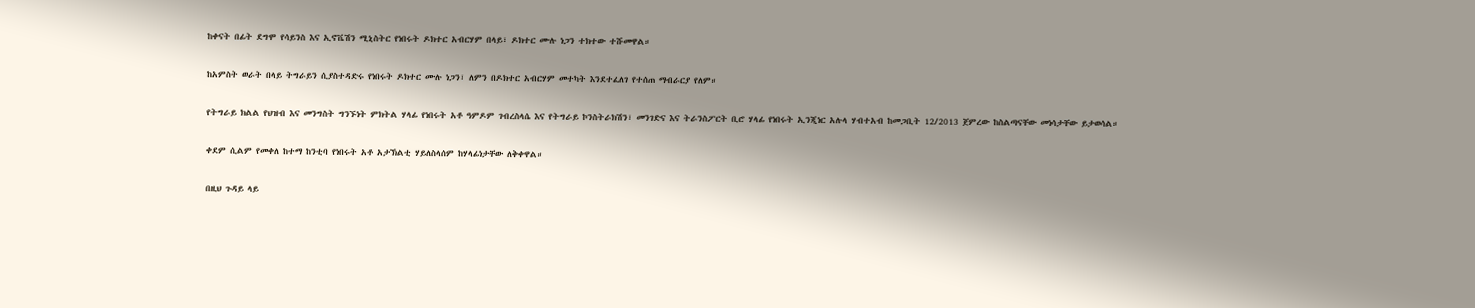ከቀናት በፊት ደግሞ የሳይንስ እና ኢኖቬሽን ሚኒስትር የነበሩት ዶክተር አብርሃም በላይ፣ ዶክተር ሙሉ ነጋን ተክተው ተሹመዋል።

ከአምስት ወራት በላይ ትግራይን ሲያስተዳድሩ የነበሩት ዶክተር ሙሉ ነጋን፣ ለምን በዶክተር አብርሃም መተካት እንደተፈለገ የተሰጠ ማብራርያ የለም።

የትግራይ ክልል የህዝብ እና መንግስት ግንኙነት ምክትል ሃላፊ የነበሩት አቶ ዓምዶም ገብረስላሴ እና የትግራይ ኮንስትራክሽን፣ መንገድና እና ትራንስፖርት ቢሮ ሃላፊ የነበሩት ኢንጂነር አሉላ ሃብተአብ ከመጋቢት 12/2013 ጀምረው ከስልጣናቸው መነሳታቸው ይታወሳል።

ቀደም ሲልም የመቀለ ከተማ ከንቲባ የነበሩት አቶ አታኽልቲ ሃይለስላሰም ከሃላፊነታቸው ለቅቀዋል።

በዚህ ጉዳይ ላይ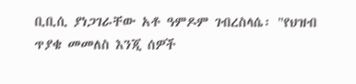ቢቢሲ ያነጋገራቸው አቶ ዓምዶም ገብረስላሴ፡ "የህዝብ ጥያቄ መመለስ እንጂ ሰዎች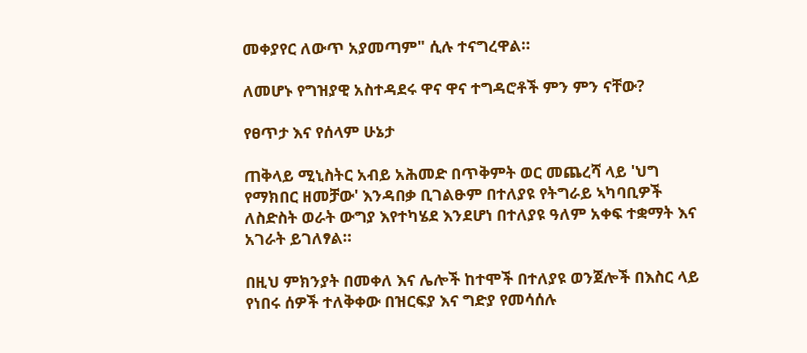መቀያየር ለውጥ አያመጣም" ሲሉ ተናግረዋል።

ለመሆኑ የግዝያዊ አስተዳደሩ ዋና ዋና ተግዳሮቶች ምን ምን ናቸው?

የፀጥታ እና የሰላም ሁኔታ

ጠቅላይ ሚኒስትር አብይ አሕመድ በጥቅምት ወር መጨረሻ ላይ 'ህግ የማክበር ዘመቻው' እንዳበቃ ቢገልፁም በተለያዩ የትግራይ ኣካባቢዎች ለስድስት ወራት ውግያ እየተካሄደ እንደሆነ በተለያዩ ዓለም አቀፍ ተቋማት እና አገራት ይገለፃል።

በዚህ ምክንያት በመቀለ እና ሌሎች ከተሞች በተለያዩ ወንጀሎች በእስር ላይ የነበሩ ሰዎች ተለቅቀው በዝርፍያ እና ግድያ የመሳሰሉ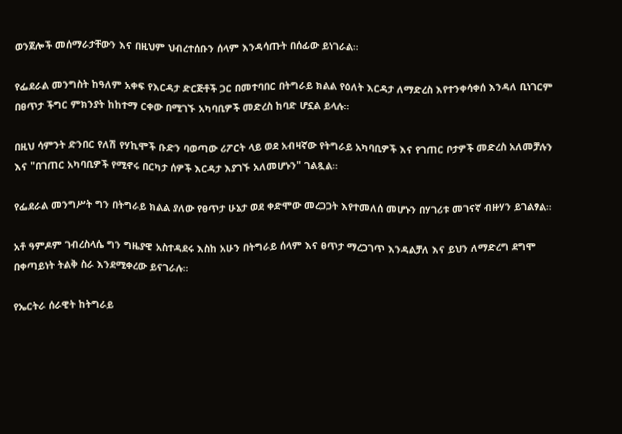ወንጀሎች መሰማራታቸውን እና በዚህም ህብረተሰቡን ሰላም እንዳሳጡት በሰፊው ይነገራል።

የፌደራል መንግስት ከዓለም አቀፍ የእርዳታ ድርጅቶች ጋር በመተባበር በትግራይ ክልል የዕለት እርዳታ ለማድረስ እየተንቀሳቀሰ እንዳለ ቢነገርም በፀጥታ ችግር ምክንያት ከከተማ ርቀው በሚገኙ አካባቢዎች መድረስ ከባድ ሆኗል ይላሉ።

በዚህ ሳምንት ድንበር የለሽ የሃኪሞች ቡድን ባወጣው ሪፖርት ላይ ወደ አብዛኛው የትግራይ አካባቢዎች እና የገጠር ቦታዎች መድረስ አለመቻሉን እና "በገጠር አካባቢዎች የሚኖሩ በርካታ ሰዎች እርዳታ እያገኙ አለመሆኑን" ገልጿል።

የፌደራል መንግሥት ግን በትግራይ ክልል ያለው የፀጥታ ሁኔታ ወደ ቀድሞው መረጋጋት እየተመለሰ መሆኑን በሃገሪቱ መገናኛ ብዙሃን ይገልፃል።

አቶ ዓምዶም ገብረስላሴ ግን ግዜያዊ አስተዳደሩ እስከ አሁን በትግራይ ሰላም እና ፀጥታ ማረጋገጥ እንዳልቻለ እና ይህን ለማድረግ ደግሞ በቀጣይነት ትልቅ ስራ እንደሚቀረው ይናገራሉ።

የኤርትራ ሰራዊት ከትግራይ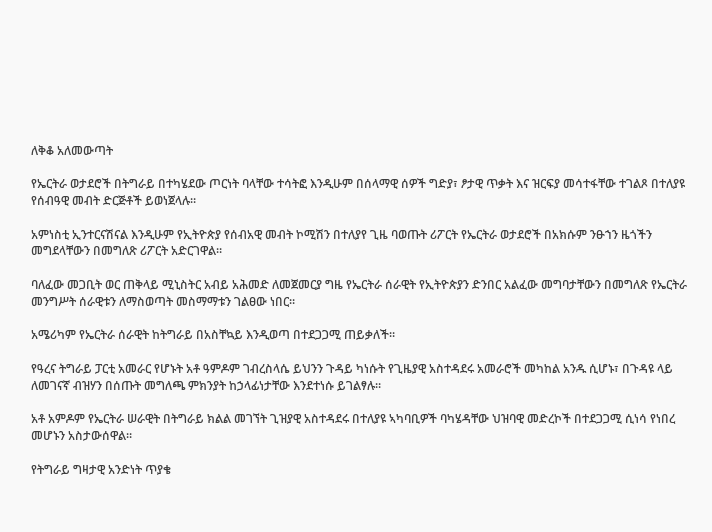ለቅቆ አለመውጣት

የኤርትራ ወታደሮች በትግራይ በተካሄደው ጦርነት ባላቸው ተሳትፎ እንዲሁም በሰላማዊ ሰዎች ግድያ፣ ፆታዊ ጥቃት እና ዝርፍያ መሳተፋቸው ተገልጾ በተለያዩ የሰብዓዊ መብት ድርጅቶች ይወነጀላሉ።

አምነስቲ ኢንተርናሽናል እንዲሁም የኢትዮጵያ የሰብአዊ መብት ኮሚሽን በተለያየ ጊዜ ባወጡት ሪፖርት የኤርትራ ወታደሮች በአክሱም ንፁኀን ዜጎችን መግደላቸውን በመግለጽ ሪፖርት አድርገዋል።

ባለፈው መጋቢት ወር ጠቅላይ ሚኒስትር አብይ አሕመድ ለመጀመርያ ግዜ የኤርትራ ሰራዊት የኢትዮጵያን ድንበር አልፈው መግባታቸውን በመግለጽ የኤርትራ መንግሥት ሰራዊቱን ለማስወጣት መስማማቱን ገልፀው ነበር።

አሜሪካም የኤርትራ ሰራዊት ከትግራይ በአስቸኳይ እንዲወጣ በተደጋጋሚ ጠይቃለች።

የዓረና ትግራይ ፓርቲ አመራር የሆኑት አቶ ዓምዶም ገብረስላሴ ይህንን ጉዳይ ካነሱት የጊዜያዊ አስተዳደሩ አመራሮች መካከል አንዱ ሲሆኑ፣ በጉዳዩ ላይ ለመገናኛ ብዝሃን በሰጡት መግለጫ ምክንያት ከኃላፊነታቸው እንደተነሱ ይገልፃሉ።

አቶ አምዶም የኤርትራ ሠራዊት በትግራይ ክልል መገኘት ጊዝያዊ አስተዳደሩ በተለያዩ ኣካባቢዎች ባካሄዳቸው ህዝባዊ መድረኮች በተደጋጋሚ ሲነሳ የነበረ መሆኑን አስታውሰዋል።

የትግራይ ግዛታዊ አንድነት ጥያቄ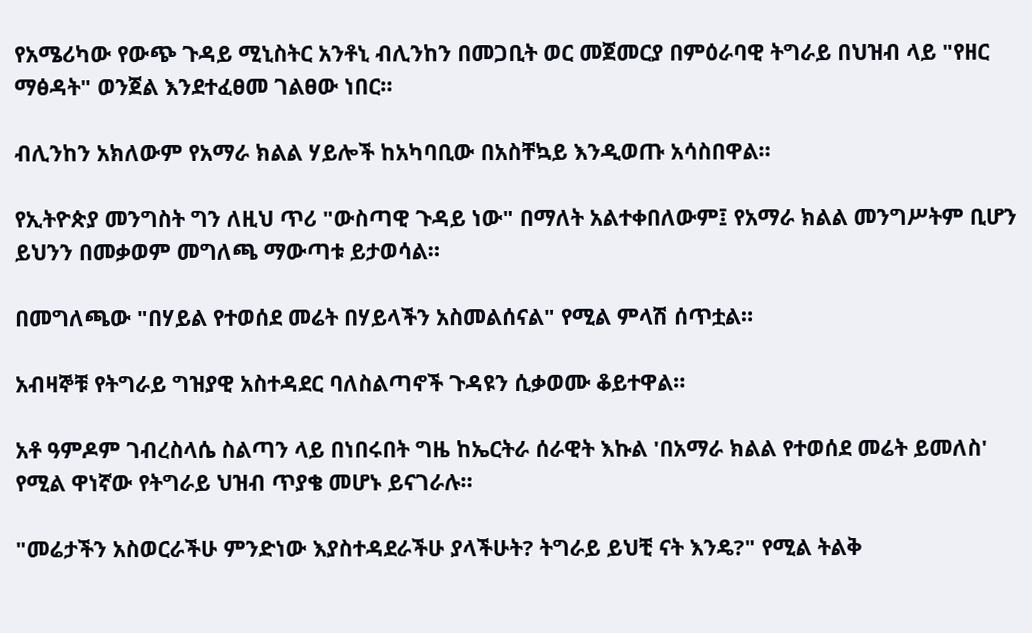የአሜሪካው የውጭ ጉዳይ ሚኒስትር አንቶኒ ብሊንከን በመጋቢት ወር መጀመርያ በምዕራባዊ ትግራይ በህዝብ ላይ "የዘር ማፅዳት" ወንጀል እንደተፈፀመ ገልፀው ነበር።

ብሊንከን አክለውም የአማራ ክልል ሃይሎች ከአካባቢው በአስቸኳይ እንዲወጡ አሳስበዋል።

የኢትዮጵያ መንግስት ግን ለዚህ ጥሪ "ውስጣዊ ጉዳይ ነው" በማለት አልተቀበለውም፤ የአማራ ክልል መንግሥትም ቢሆን ይህንን በመቃወም መግለጫ ማውጣቱ ይታወሳል።

በመግለጫው "በሃይል የተወሰደ መሬት በሃይላችን አስመልሰናል" የሚል ምላሽ ሰጥቷል።

አብዛኞቹ የትግራይ ግዝያዊ አስተዳደር ባለስልጣኖች ጉዳዩን ሲቃወሙ ቆይተዋል።

አቶ ዓምዶም ገብረስላሴ ስልጣን ላይ በነበሩበት ግዜ ከኤርትራ ሰራዊት እኩል 'በአማራ ክልል የተወሰደ መሬት ይመለስ' የሚል ዋነኛው የትግራይ ህዝብ ጥያቄ መሆኑ ይናገራሉ።

"መሬታችን አስወርራችሁ ምንድነው እያስተዳደራችሁ ያላችሁት? ትግራይ ይህቺ ናት እንዴ?" የሚል ትልቅ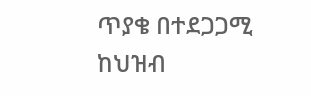ጥያቄ በተደጋጋሚ ከህዝብ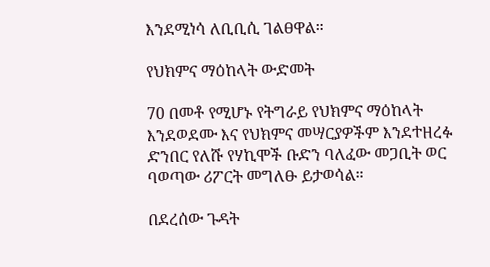እንደሚነሳ ለቢቢሲ ገልፀዋል።

የህክምና ማዕከላት ውድመት

70 በመቶ የሚሆኑ የትግራይ የህክምና ማዕከላት እንደወደሙ እና የህክምና መሣርያዎችም እንደተዘረፉ ድንበር የለሹ የሃኪሞች ቡድን ባለፈው መጋቢት ወር ባወጣው ሪፖርት መግለፁ ይታወሳል።

በደረሰው ጉዳት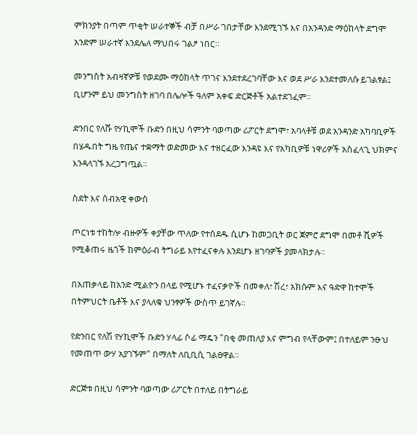ምክንያት በጣም ጥቂት ሠራተኞች ብቻ በሥራ ገበታቸው እንደሚገኙ እና በአንዳንድ ማዕከላት ደግሞ አንድም ሠራተኛ እንደሌለ ማህበሩ ገልፆ ነበር።

መንግስት አብዛኛዎቹ የወደሙ ማዕከላት ጥገና እንደተደረገባቸው እና ወደ ሥራ እንደተመለሱ ይገልፃል፤ ቢሆንም ይህ መንግስት ዘገባ በሌሎች ዓለም አቀፍ ድርጅቶች አልተደገፈም።

ድንበር የለሹ የሃኪሞች ቡድን በዚህ ሳምንት ባወጣው ሪፖርት ደግሞ፣ አባላቶቹ ወደ አንዳንድ አካባቢዎች በሄዱበት ግዜ የጤና ተቋማት ወድመው እና ተዘርፈው እንዳዩ እና የአካቢዎቹ ነዋሪዎች አስፈላጊ ህክምና እንዳላገኙ አረጋግጧል።

ስደት እና ሰብአዊ ቀውስ

ጦርነቱ ተከትሎ ብዙዎች ቀያቸው ጥለው የተሰደዱ ሲሆኑ ከመጋቢት ወር ጀምሮ ደግሞ በመቶ ሺዎች የሚቆጠሩ ዜጎች ከምዕራብ ትግራይ እየተፈናቀሉ እንደሆኑ ዘገባዎች ያመላክታሉ።

በአጠቃላይ ከአንድ ሚልዮን በላይ የሚሆኑ ተፈናቃዮች በመቀለ፣ ሽረ፣ አክሱም እና ዓድዋ ከተሞች በትምህርት ቤቶች እና ያላለቁ ህንፃዎች ውስጥ ይገኛሉ።

የድንበር የለሽ የሃኪሞች ቡድን ሃላፊ ሶፊ ማዴን "በቂ መጠለያ እና ምግብ የላቸውም፤ በተለይም ንፁህ የመጠጥ ውሃ አያገኙም" በማለት ለቢቢሲ ገልፀዋል።

ድርጅቱ በዚህ ሳምንት ባወጣው ሪፖርት በተለይ በትግራይ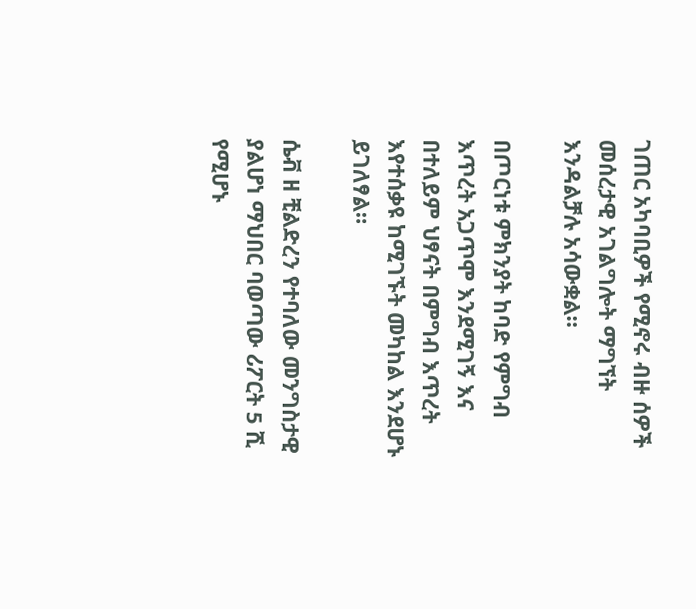ገጠር አካባቢዎች የሚኖሩ ብዙ ሰዎች መሰረታዊ አገልግሎት ማግኘት እንዳልቻሉ አሳውቋል።

በጦርነቱ ምክንያት ከባድ የምግብ እጥረት አጋጥሞ እንደሚገኝ እና በተለይም ህፃናት በምግብ እጥረት እየተሰቃዩ ከሚገኙት መካከል እንደሆኑ ይገለፃል።

ሴቭ ዘ ቺልድረን የተባለው መንግስታዊ ያልሆነ ማህበር ባወጣው ሪፖርት 5 ሺ የሚሆኑ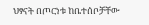ህፃናት በጦርነቱ ከቤተሰቦቻቸው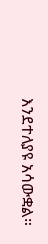እንደተለያዩ አሳውቋል።